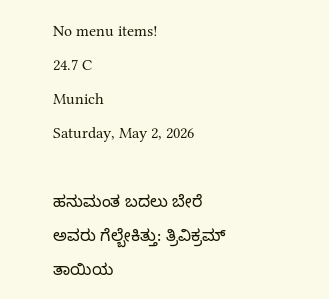No menu items!
24.7 C
Munich
Saturday, May 2, 2026

ಹನುಮಂತ ಬದಲು ಬೇರೆ ಅವರು ಗೆಲ್ಬೇಕಿತ್ತು: ತ್ರಿವಿಕ್ರಮ್ ತಾಯಿಯ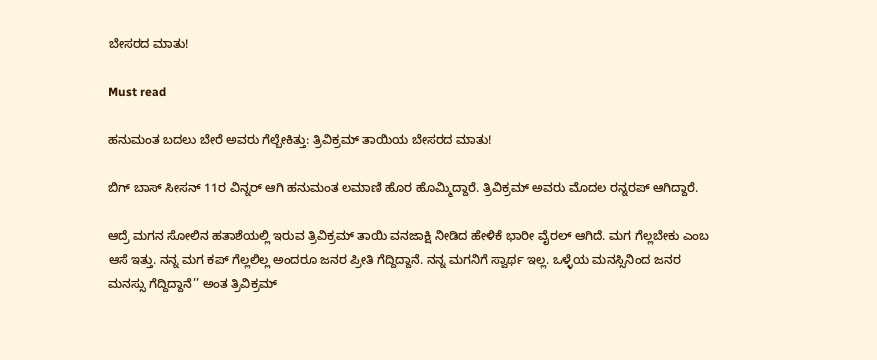ಬೇಸರದ ಮಾತು!

Must read

ಹನುಮಂತ ಬದಲು ಬೇರೆ ಅವರು ಗೆಲ್ಬೇಕಿತ್ತು: ತ್ರಿವಿಕ್ರಮ್ ತಾಯಿಯ ಬೇಸರದ ಮಾತು!

ಬಿಗ್ ಬಾಸ್ ಸೀಸನ್ 11ರ ವಿನ್ನರ್ ಆಗಿ ಹನುಮಂತ ಲಮಾಣಿ ಹೊರ ಹೊಮ್ಮಿದ್ದಾರೆ. ತ್ರಿವಿಕ್ರಮ್ ಅವರು ಮೊದಲ ರನ್ನರಪ್ ಆಗಿದ್ದಾರೆ.

ಆದ್ರೆ ಮಗನ ಸೋಲಿನ ಹತಾಶೆಯಲ್ಲಿ ಇರುವ ತ್ರಿವಿಕ್ರಮ್ ತಾಯಿ ವನಜಾಕ್ಷಿ ನೀಡಿದ ಹೇಳಿಕೆ ಭಾರೀ ವೈರಲ್ ಆಗಿದೆ. ಮಗ ಗೆಲ್ಲಬೇಕು ಎಂಬ ಆಸೆ ಇತ್ತು. ನನ್ನ ಮಗ ಕಪ್‌ ಗೆಲ್ಲಲಿಲ್ಲ ಅಂದರೂ ಜನರ ಪ್ರೀತಿ ಗೆದ್ದಿದ್ದಾನೆ. ನನ್ನ ಮಗನಿಗೆ ಸ್ವಾರ್ಥ ಇಲ್ಲ. ಒಳ್ಳೆಯ ಮನಸ್ಸಿನಿಂದ ಜನರ ಮನಸ್ಸು ಗೆದ್ದಿದ್ದಾನೆ’’ ಅಂತ ತ್ರಿವಿಕ್ರಮ್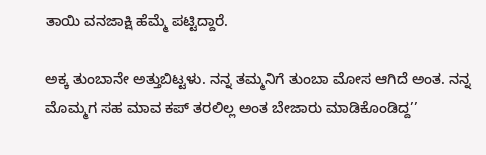ತಾಯಿ ವನಜಾಕ್ಷಿ ಹೆಮ್ಮೆ ಪಟ್ಟಿದ್ದಾರೆ.

ಅಕ್ಕ ತುಂಬಾನೇ ಅತ್ತುಬಿಟ್ಟಳು. ನನ್ನ ತಮ್ಮನಿಗೆ ತುಂಬಾ ಮೋಸ ಆಗಿದೆ ಅಂತ. ನನ್ನ ಮೊಮ್ಮಗ ಸಹ ಮಾವ ಕಪ್ ತರಲಿಲ್ಲ ಅಂತ ಬೇಜಾರು ಮಾಡಿಕೊಂಡಿದ್ದ’’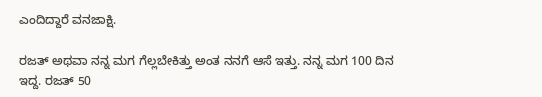ಎಂದಿದ್ದಾರೆ ವನಜಾಕ್ಷಿ.

ರಜತ್‌ ಅಥವಾ ನನ್ನ ಮಗ ಗೆಲ್ಲಬೇಕಿತ್ತು ಅಂತ ನನಗೆ ಆಸೆ ಇತ್ತು. ನನ್ನ ಮಗ 100 ದಿನ ಇದ್ದ. ರಜತ್‌ 50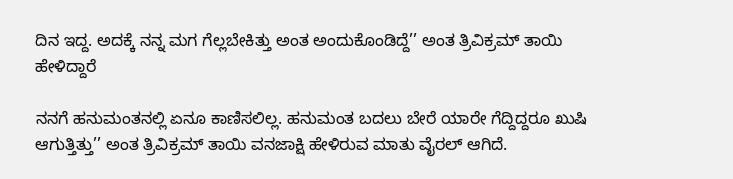ದಿನ ಇದ್ದ. ಅದಕ್ಕೆ ನನ್ನ ಮಗ ಗೆಲ್ಲಬೇಕಿತ್ತು ಅಂತ ಅಂದುಕೊಂಡಿದ್ದೆ’’ ಅಂತ ತ್ರಿವಿಕ್ರಮ್ ತಾಯಿ ಹೇಳಿದ್ದಾರೆ

ನನಗೆ ಹನುಮಂತನಲ್ಲಿ ಏನೂ ಕಾಣಿಸಲಿಲ್ಲ. ಹನುಮಂತ ಬದಲು ಬೇರೆ ಯಾರೇ ಗೆದ್ದಿದ್ದರೂ ಖುಷಿ ಆಗುತ್ತಿತ್ತು’’ ಅಂತ ತ್ರಿವಿಕ್ರಮ್ ತಾಯಿ ವನಜಾಕ್ಷಿ ಹೇಳಿರುವ ಮಾತು ವೈರಲ್ ಆಗಿದೆ.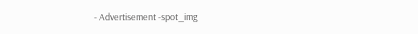- Advertisement -spot_img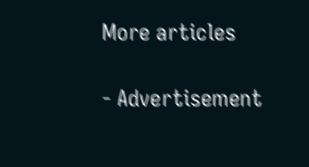More articles

- Advertisement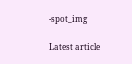-spot_img

Latest article